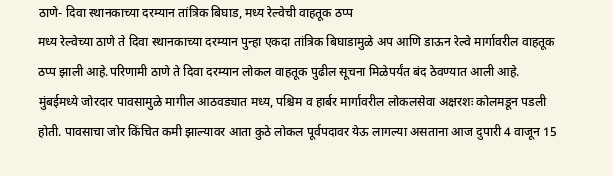ठाणे- दिवा स्थानकाच्या दरम्यान तांत्रिक बिघाड, मध्य रेल्वेची वाहतूक ठप्प
मध्य रेल्वेच्या ठाणे ते दिवा स्थानकाच्या दरम्यान पुन्हा एकदा तांत्रिक बिघाडामुळे अप आणि डाऊन रेल्वे मार्गावरील वाहतूक ठप्प झाली आहे.परिणामी ठाणे ते दिवा दरम्यान लोकल वाहतूक पुढील सूचना मिळेपर्यंत बंद ठेवण्यात आली आहे.
मुंबईमध्ये जोरदार पावसामुळे मागील आठवड्यात मध्य, पश्चिम व हार्बर मार्गावरील लोकलसेवा अक्षरशः कोलमडून पडली होती. पावसाचा जोर किंचित कमी झाल्यावर आता कुठे लोकल पूर्वपदावर येऊ लागल्या असताना आज दुपारी 4 वाजून 15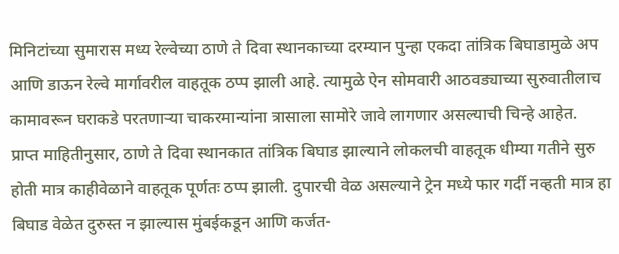मिनिटांच्या सुमारास मध्य रेल्वेच्या ठाणे ते दिवा स्थानकाच्या दरम्यान पुन्हा एकदा तांत्रिक बिघाडामुळे अप आणि डाऊन रेल्वे मार्गावरील वाहतूक ठप्प झाली आहे. त्यामुळे ऐन सोमवारी आठवड्याच्या सुरुवातीलाच कामावरून घराकडे परतणाऱ्या चाकरमान्यांना त्रासाला सामोरे जावे लागणार असल्याची चिन्हे आहेत.
प्राप्त माहितीनुसार, ठाणे ते दिवा स्थानकात तांत्रिक बिघाड झाल्याने लोकलची वाहतूक धीम्या गतीने सुरु होती मात्र काहीवेळाने वाहतूक पूर्णतः ठप्प झाली. दुपारची वेळ असल्याने ट्रेन मध्ये फार गर्दी नव्हती मात्र हा बिघाड वेळेत दुरुस्त न झाल्यास मुंबईकडून आणि कर्जत-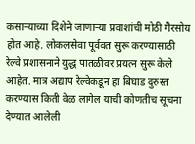कसाऱ्याच्या दिशेने जाणाऱ्या प्रवाशांची मोठी गैरसोय होत आहे. लोकलसेवा पूर्ववत सुरू करण्यासाठी रेल्वे प्रशासनाने युद्ध पातळीवर प्रयत्न सुरू केले आहेत. मात्र अद्याप रेल्वेकडून हा बिघाड दुरुस्त करण्यास किती वेळ लागेल याची कोणतीच सूचना देण्यात आलेली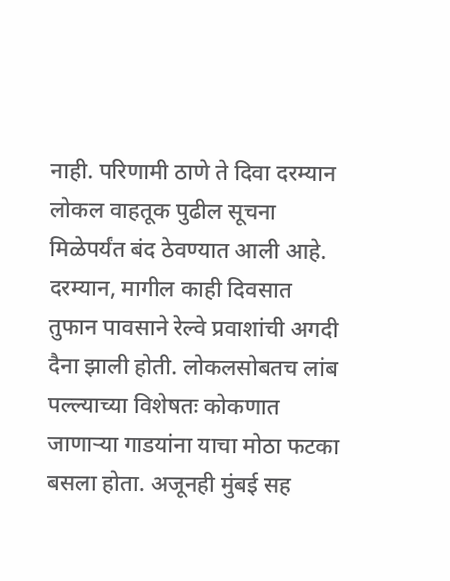नाही. परिणामी ठाणे ते दिवा दरम्यान लोकल वाहतूक पुढील सूचना मिळेपर्यंत बंद ठेवण्यात आली आहे.
दरम्यान, मागील काही दिवसात तुफान पावसाने रेल्वे प्रवाशांची अगदी दैना झाली होती. लोकलसोबतच लांब पल्ल्याच्या विशेषतः कोकणात जाणाऱ्या गाडयांना याचा मोठा फटका बसला होता. अजूनही मुंबई सह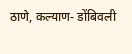ठाणे, कल्याण- डोंबिवली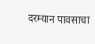दरम्यान पावसाचा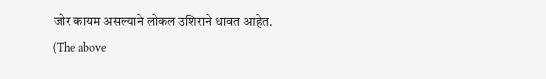जोर कायम असल्याने लोकल उशिराने धावत आहेत.
(The above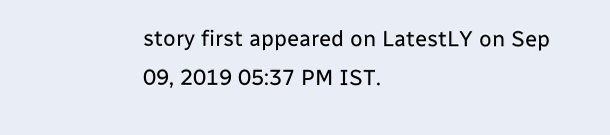story first appeared on LatestLY on Sep 09, 2019 05:37 PM IST.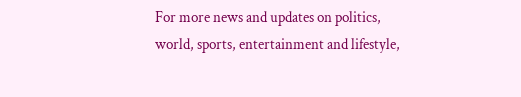For more news and updates on politics, world, sports, entertainment and lifestyle,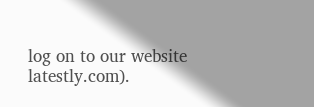log on to our website latestly.com).